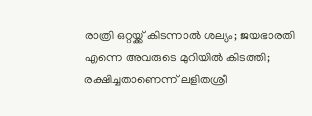രാത്രി ഒറ്റയ്ക്ക് കിടന്നാൽ ശല്യം; ജയഭാരതി എന്നെ അവരുടെ മുറിയിൽ കിടത്തി; രക്ഷിച്ചതാണെന്ന് ലളിതശ്രീ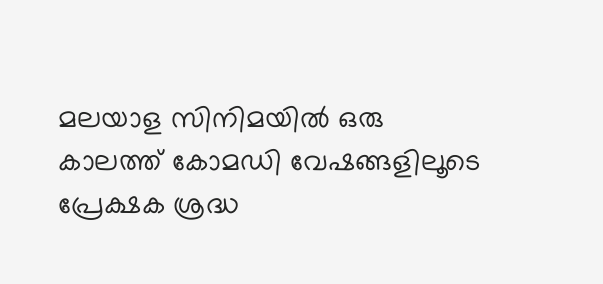മലയാള സിനിമയിൽ ഒരു കാലത്ത് കോമഡി വേഷങ്ങളിലൂടെ പ്രേക്ഷക ശ്രദ്ധ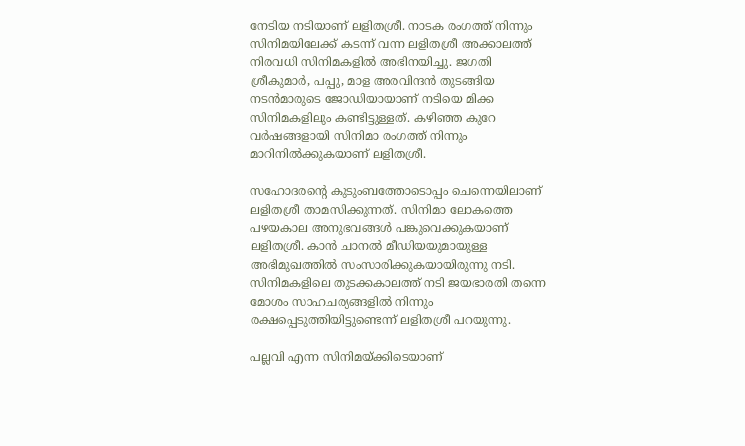നേടിയ നടിയാണ് ലളിതശ്രീ. നാടക രംഗത്ത് നിന്നും സിനിമയിലേക്ക് കടന്ന് വന്ന ലളിതശ്രീ അക്കാലത്ത് നിരവധി സിനിമകളിൽ അഭിനയിച്ചു. ജഗതി ശ്രീകുമാർ, പപ്പു, മാള അരവിന്ദൻ തുടങ്ങിയ നടൻമാരുടെ ജോഡ‍ിയായാണ് നടിയെ മിക്ക സിനിമകളിലും കണ്ടിട്ടുള്ളത്. കഴിഞ്ഞ കുറേ വർഷങ്ങളായി സിനിമാ രംഗത്ത് നിന്നും മാറിനിൽക്കുകയാണ് ലളിതശ്രീ.

സഹോദരന്റെ കുടുംബത്തോടൊപ്പം ചെന്നെയിലാണ് ലളിതശ്രീ താമസിക്കുന്നത്. സിനിമാ ലോകത്തെ പഴയകാല അനുഭവങ്ങൾ പങ്കുവെക്കുകയാണ് ലളിതശ്രീ. കാൻ ചാനൽ മീഡിയയുമായുള്ള അഭിമുഖത്തിൽ സംസാരിക്കുകയായിരുന്നു നടി. സിനിമകളിലെ തുടക്കകാലത്ത് നടി ജയഭാരതി തന്നെ മോശം സാഹചര്യങ്ങളിൽ നിന്നും രക്ഷപ്പെടുത്തിയിട്ടുണ്ടെന്ന് ലളിതശ്രീ പറയുന്നു.

പല്ലവി എന്ന സിനിമയ്ക്കിടെയാണ്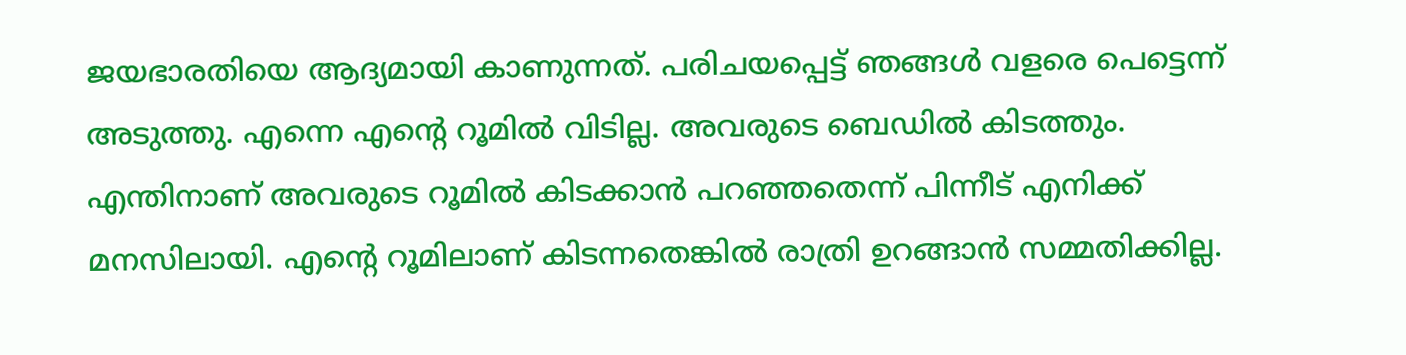ജയഭാരതിയെ ആദ്യമായി കാണുന്നത്. പരിചയപ്പെട്ട് ഞങ്ങൾ വളരെ പെട്ടെന്ന് അടുത്തു. എന്നെ എന്റെ റൂമിൽ വിടില്ല. അവരുടെ ബെഡിൽ കിടത്തും. എന്തിനാണ് അവരുടെ റൂമിൽ കിടക്കാൻ പറഞ്ഞതെന്ന് പിന്നീട് എനിക്ക് മനസിലായി. എന്റെ റൂമിലാണ് കിടന്നതെങ്കിൽ രാത്രി ഉറങ്ങാൻ സമ്മതിക്കില്ല.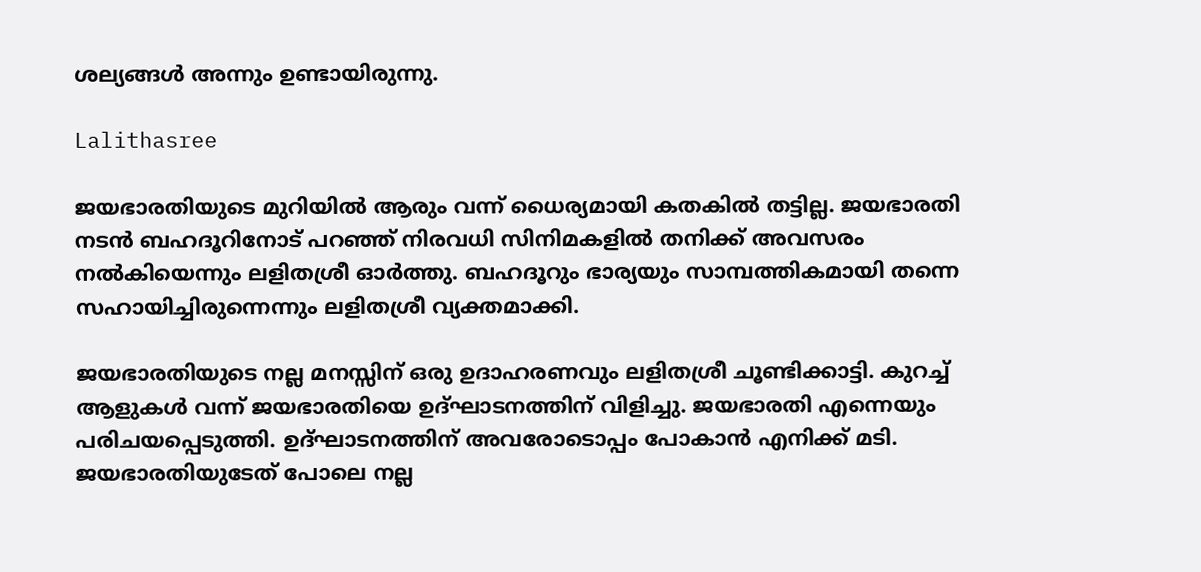ശല്യങ്ങൾ അന്നും ഉണ്ടായിരുന്നു.

Lalithasree

ജയഭാരതിയുടെ മുറിയിൽ ആരും വന്ന് ധൈര്യമായി കതകിൽ തട്ടില്ല. ജയഭാരതി നടൻ ബഹദൂറിനോട് പറഞ്ഞ് നിരവധി സിനിമകളിൽ തനിക്ക് അവസരം നൽകിയെന്നും ലളിതശ്രീ ഓർത്തു. ബഹദൂറും ഭാര്യയും സാമ്പത്തികമായി തന്നെ സഹായിച്ചിരുന്നെന്നും ലളിതശ്രീ വ്യക്തമാക്കി.

ജയഭാരതിയുടെ നല്ല മനസ്സിന് ഒരു ഉദാഹരണവും ലളിതശ്രീ ചൂണ്ടിക്കാട്ടി. കുറച്ച് ആളുകൾ വന്ന് ജയഭാരതിയെ ഉദ്ഘാടനത്തിന് വിളിച്ചു. ജയഭാരതി എന്നെയും പരിചയപ്പെടുത്തി. ഉദ്ഘാടനത്തിന് അവരോടൊപ്പം പോകാൻ എനിക്ക് മടി. ജയഭാരതിയുടേത് പോലെ നല്ല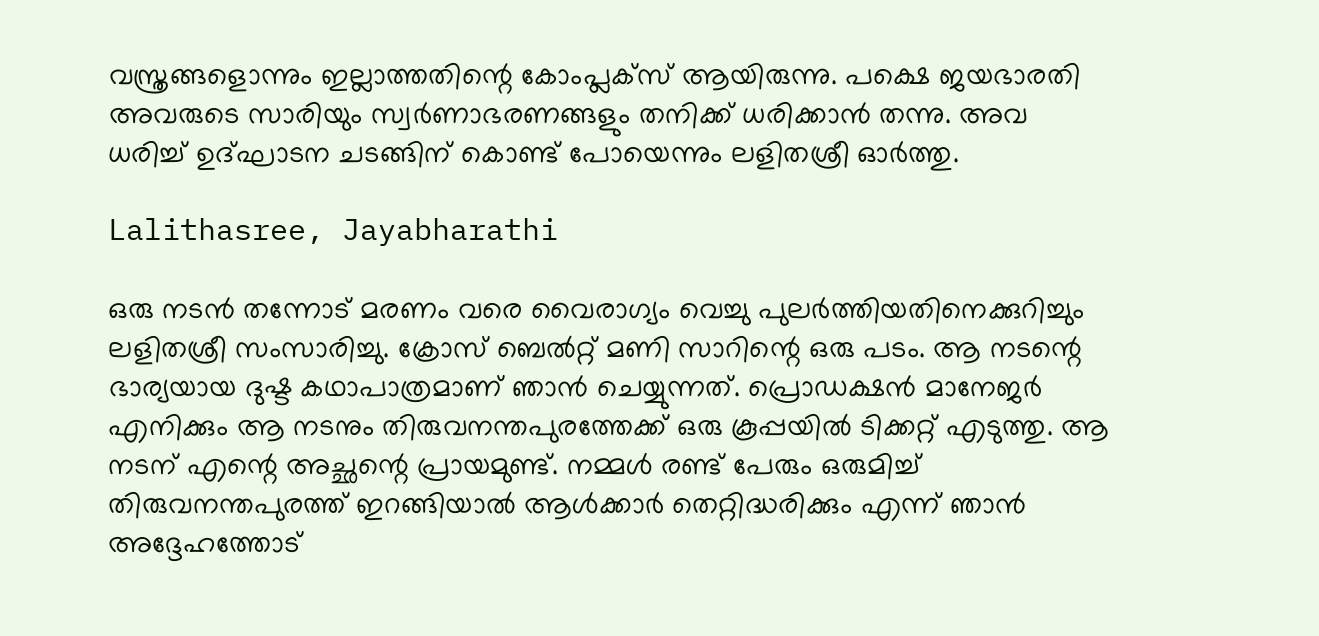വസ്ത്രങ്ങളൊന്നും ഇല്ലാത്തതിന്റെ കോംപ്ലക്സ് ആയിരുന്നു. പക്ഷെ ജയഭാരതി അവരുടെ സാരിയും സ്വർണാഭരണങ്ങളും തനിക്ക് ധരിക്കാൻ തന്നു. അവ ധരിച്ച് ഉദ്ഘാടന ചടങ്ങിന് കൊണ്ട് പോയെന്നും ലളിതശ്രീ ഓർത്തു.

Lalithasree, Jayabharathi

ഒരു നടൻ തന്നോട് മരണം വരെ വൈരാഗ്യം വെച്ചു പുലർത്തിയതിനെക്കുറിച്ചും ലളിതശ്രീ സംസാരിച്ചു. ക്രോസ് ബെൽറ്റ് മണി സാറിന്റെ ഒരു പടം. ആ നടന്റെ ഭാര്യയായ ദുഷ്ട കഥാപാത്രമാണ് ഞാൻ ചെയ്യുന്നത്. പ്രൊഡക്ഷൻ മാനേജർ എനിക്കും ആ നടനും തിരുവനന്തപുരത്തേക്ക് ഒരു കൂപ്പയിൽ ടിക്കറ്റ് എടുത്തു. ആ നടന് എന്റെ അച്ഛന്റെ പ്രായമുണ്ട്. നമ്മൾ രണ്ട് പേരും ഒരുമിച്ച് തിരുവനന്തപുരത്ത് ഇറങ്ങിയാൽ ആൾക്കാർ തെറ്റിദ്ധരിക്കും എന്ന് ഞാൻ അദ്ദേഹത്തോട്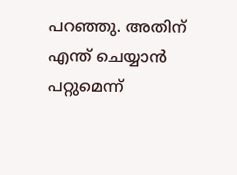പറഞ്ഞു. അതിന് എന്ത് ചെയ്യാൻ പറ്റുമെന്ന്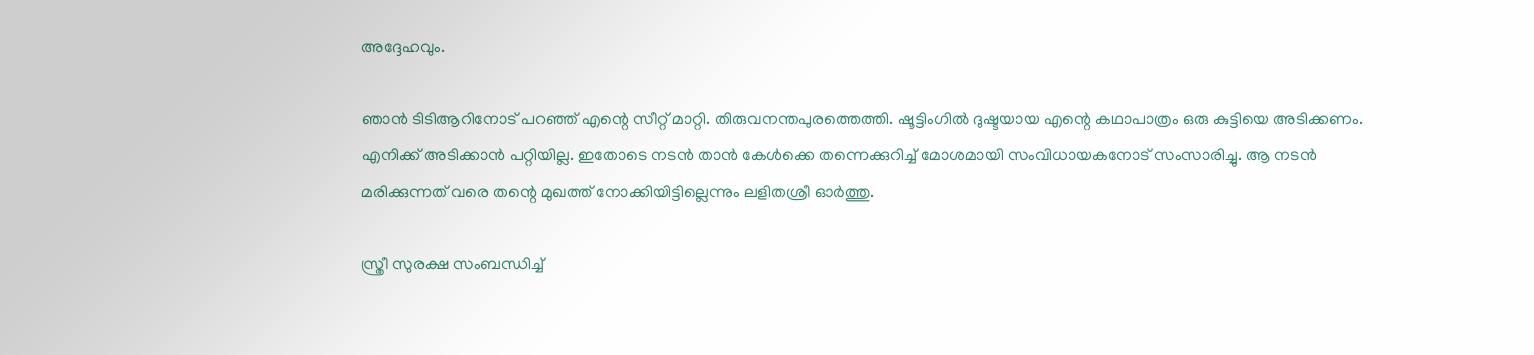അദ്ദേഹവും.

ഞാൻ ടിടിആറിനോട് പറഞ്ഞ് എന്റെ സീറ്റ് മാറ്റി. തിരുവനന്തപുരത്തെത്തി. ഷൂട്ടിംഗിൽ ദുഷ്ടയായ എന്റെ കഥാപാത്രം ഒരു കുട്ടിയെ അടിക്കണം. എനിക്ക് അടിക്കാൻ പറ്റിയില്ല. ഇതോടെ നടൻ താൻ കേൾക്കെ തന്നെക്കുറിച്ച് മോശമായി സംവിധായകനോട് സംസാരിച്ചു. ആ നടൻ മരിക്കുന്നത് വരെ തന്റെ മുഖത്ത് നോക്കിയിട്ടില്ലെന്നും ലളിതശ്രീ ഓർത്തു.

സ്ത്രീ സുരക്ഷ സംബന്ധിച്ച്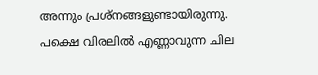അന്നും പ്രശ്നങ്ങളുണ്ടായിരുന്നു. പക്ഷെ വിരലിൽ എണ്ണാവുന്ന ചില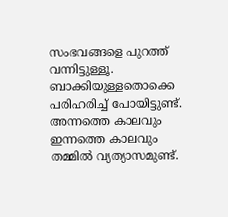സംഭവങ്ങളെ പുറത്ത് വന്നിട്ടുള്ളൂ. ബാക്കിയുള്ളതൊക്കെ പരിഹരിച്ച് പോയിട്ടുണ്ട്. അന്നത്തെ കാലവും ഇന്നത്തെ കാലവും തമ്മിൽ വ്യത്യാസമുണ്ട്.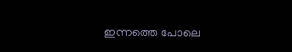ഇന്നത്തെ പോലെ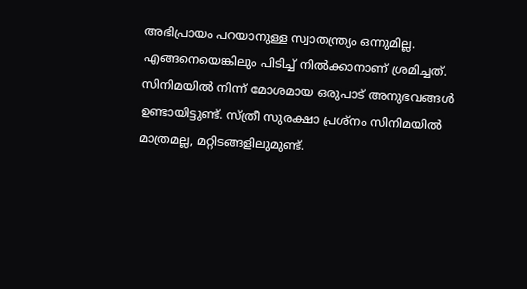അഭിപ്രായം പറയാനുള്ള സ്വാതന്ത്ര്യം ഒന്നുമില്ല. എങ്ങനെയെങ്കിലും പിടിച്ച് നിൽക്കാനാണ് ശ്രമിച്ചത്. സിനിമയിൽ നിന്ന് മോശമായ ഒരുപാട് അനുഭവങ്ങൾ ഉണ്ടായിട്ടുണ്ട്. സ്ത്രീ സുരക്ഷാ പ്രശ്നം സിനിമയിൽ മാത്രമല്ല, മറ്റിടങ്ങളിലുമുണ്ട്.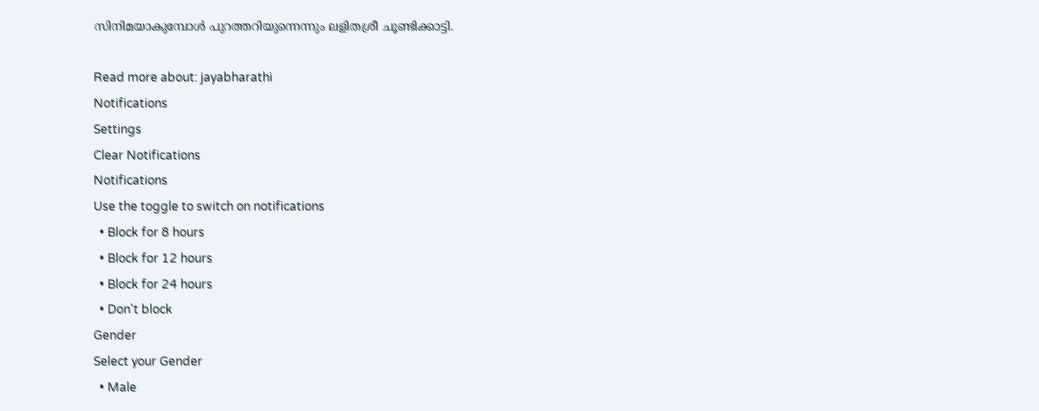സിനിമയാകുമ്പോൾ പുറത്തറിയുന്നെന്നും ലളിതശ്രീ ചൂണ്ടിക്കാട്ടി.

Read more about: jayabharathi
Notifications
Settings
Clear Notifications
Notifications
Use the toggle to switch on notifications
  • Block for 8 hours
  • Block for 12 hours
  • Block for 24 hours
  • Don't block
Gender
Select your Gender
  • Male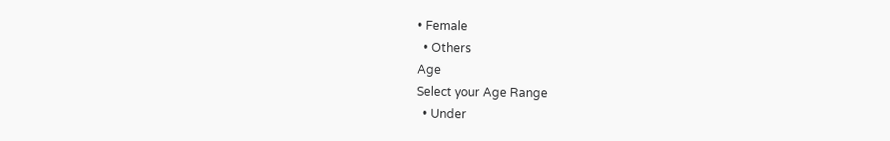• Female
  • Others
Age
Select your Age Range
  • Under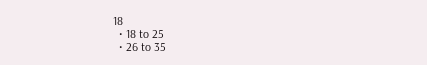18
  • 18 to 25
  • 26 to 35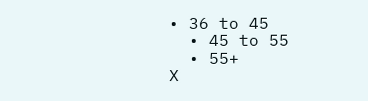• 36 to 45
  • 45 to 55
  • 55+
X